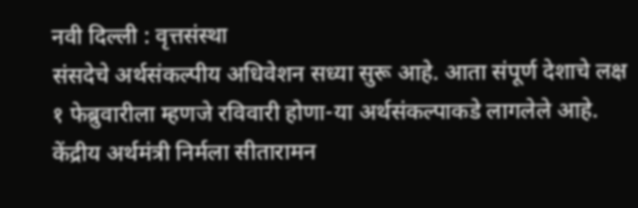नवी दिल्ली : वृत्तसंस्था
संसदेचे अर्थसंकल्पीय अधिवेशन सध्या सुरू आहे. आता संपूर्ण देशाचे लक्ष १ फेब्रुवारीला म्हणजे रविवारी होणा-या अर्थसंकल्पाकडे लागलेले आहे. केंद्रीय अर्थमंत्री निर्मला सीतारामन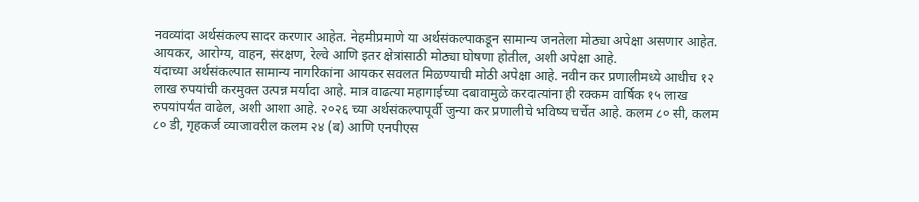नवव्यांदा अर्थसंकल्प सादर करणार आहेत. नेहमीप्रमाणे या अर्थसंकल्पाकडून सामान्य जनतेला मोठ्या अपेक्षा असणार आहेत. आयकर, आरोग्य, वाहन, संरक्षण, रेल्वे आणि इतर क्षेत्रांसाठी मोठ्या घोषणा होतील, अशी अपेक्षा आहे.
यंदाच्या अर्थसंकल्पात सामान्य नागरिकांना आयकर सवलत मिळण्याची मोठी अपेक्षा आहे. नवीन कर प्रणालीमध्ये आधीच १२ लाख रुपयांची करमुक्त उत्पन्न मर्यादा आहे. मात्र वाढत्या महागाईच्या दबावामुळे करदात्यांना ही रक्कम वार्षिक १५ लाख रुपयांपर्यंत वाढेल, अशी आशा आहे. २०२६ च्या अर्थसंकल्पापूर्वी जुन्या कर प्रणालीचे भविष्य चर्चेत आहे. कलम ८० सी, कलम ८० डी, गृहकर्ज व्याजावरील कलम २४ (ब) आणि एनपीएस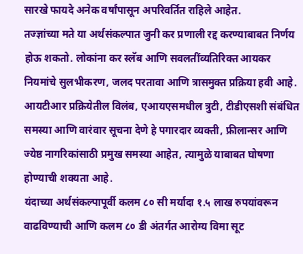सारखे फायदे अनेक वर्षांपासून अपरिवर्तित राहिले आहेत.
तज्ज्ञांच्या मते या अर्थसंकल्पात जुनी कर प्रणाली रद्द करण्याबाबत निर्णय होऊ शकतो. लोकांना कर स्लॅब आणि सवलतींव्यतिरिक्त आयकर नियमांचे सुलभीकरण, जलद परतावा आणि त्रासमुक्त प्रक्रिया हवी आहे. आयटीआर प्रक्रियेतील विलंब, एआयएसमधील त्रुटी, टीडीएसशी संबंधित समस्या आणि वारंवार सूचना देणे हे पगारदार व्यक्ती, फ्रीलान्सर आणि ज्येष्ठ नागरिकांसाठी प्रमुख समस्या आहेत, त्यामुळे याबाबत घोषणा होण्याची शक्यता आहे.
यंदाच्या अर्थसंकल्पापूर्वी कलम ८० सी मर्यादा १.५ लाख रुपयांवरून वाढविण्याची आणि कलम ८० डी अंतर्गत आरोग्य विमा सूट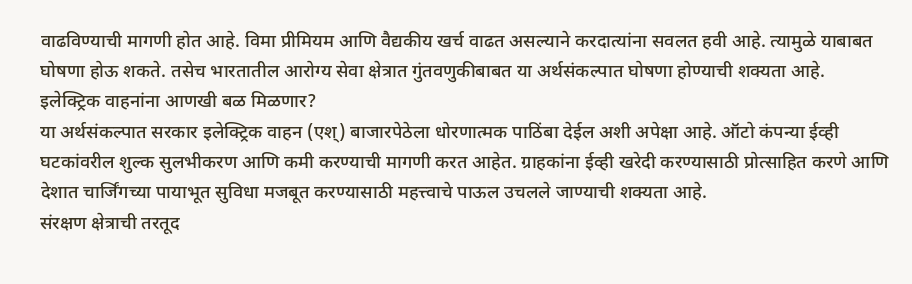वाढविण्याची मागणी होत आहे. विमा प्रीमियम आणि वैद्यकीय खर्च वाढत असल्याने करदात्यांना सवलत हवी आहे. त्यामुळे याबाबत घोषणा होऊ शकते. तसेच भारतातील आरोग्य सेवा क्षेत्रात गुंतवणुकीबाबत या अर्थसंकल्पात घोषणा होण्याची शक्यता आहे.
इलेक्ट्रिक वाहनांना आणखी बळ मिळणार?
या अर्थसंकल्पात सरकार इलेक्ट्रिक वाहन (एश्) बाजारपेठेला धोरणात्मक पाठिंबा देईल अशी अपेक्षा आहे. ऑटो कंपन्या ईव्ही घटकांवरील शुल्क सुलभीकरण आणि कमी करण्याची मागणी करत आहेत. ग्राहकांना ईव्ही खरेदी करण्यासाठी प्रोत्साहित करणे आणि देशात चार्जिंगच्या पायाभूत सुविधा मजबूत करण्यासाठी महत्त्वाचे पाऊल उचलले जाण्याची शक्यता आहे.
संरक्षण क्षेत्राची तरतूद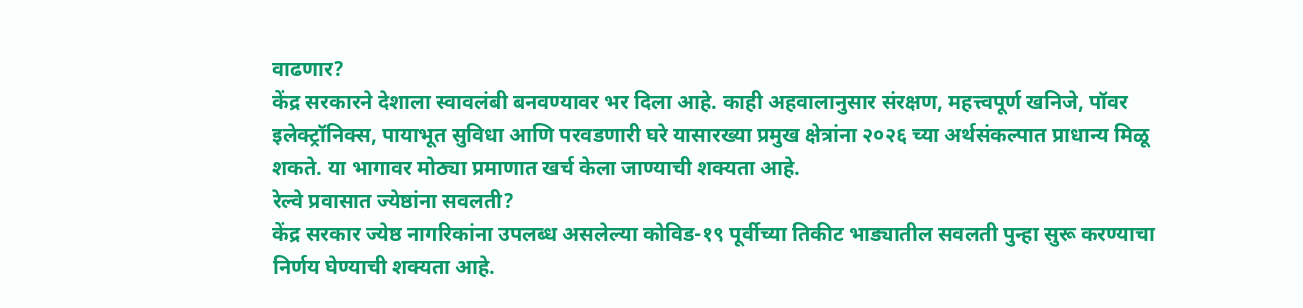वाढणार?
केंद्र सरकारने देशाला स्वावलंबी बनवण्यावर भर दिला आहे. काही अहवालानुसार संरक्षण, महत्त्वपूर्ण खनिजे, पॉवर इलेक्ट्रॉनिक्स, पायाभूत सुविधा आणि परवडणारी घरे यासारख्या प्रमुख क्षेत्रांना २०२६ च्या अर्थसंकल्पात प्राधान्य मिळू शकते. या भागावर मोठ्या प्रमाणात खर्च केला जाण्याची शक्यता आहे.
रेल्वे प्रवासात ज्येष्ठांना सवलती?
केंद्र सरकार ज्येष्ठ नागरिकांना उपलब्ध असलेल्या कोविड-१९ पूर्वीच्या तिकीट भाड्यातील सवलती पुन्हा सुरू करण्याचा निर्णय घेण्याची शक्यता आहे.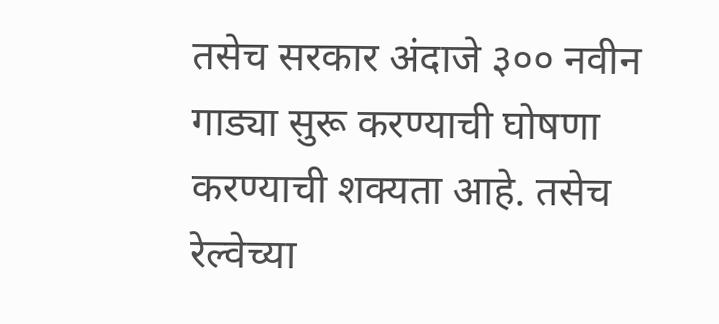तसेच सरकार अंदाजे ३०० नवीन गाड्या सुरू करण्याची घोषणा करण्याची शक्यता आहे. तसेच रेल्वेच्या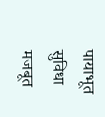पायाभूत सुविधा मजबूत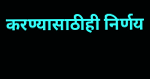करण्यासाठीही निर्णय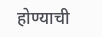होण्याची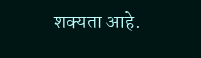शक्यता आहे.